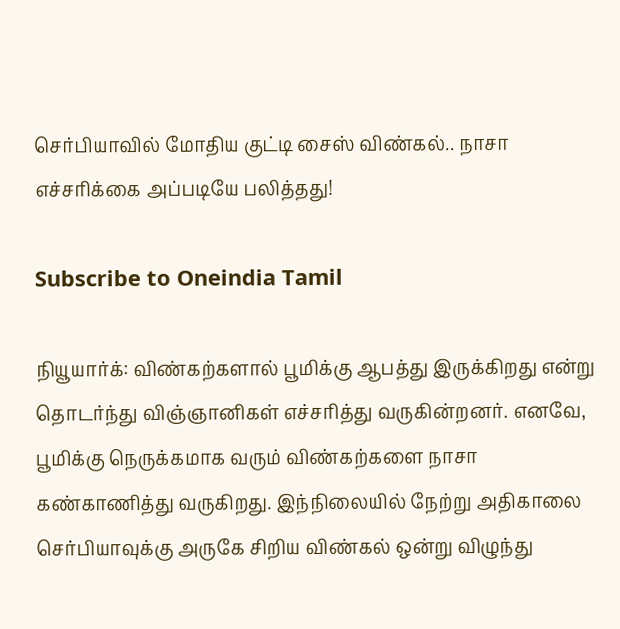செர்பியாவில் மோதிய குட்டி சைஸ் விண்கல்.. நாசா எச்சரிக்கை அப்படியே பலித்தது!

Subscribe to Oneindia Tamil

நியூயார்க்: விண்கற்களால் பூமிக்கு ஆபத்து இருக்கிறது என்று தொடர்ந்து விஞ்ஞானிகள் எச்சரித்து வருகின்றனர். எனவே, பூமிக்கு நெருக்கமாக வரும் விண்கற்களை நாசா கண்காணித்து வருகிறது. இந்நிலையில் நேற்று அதிகாலை செர்பியாவுக்கு அருகே சிறிய விண்கல் ஒன்று விழுந்து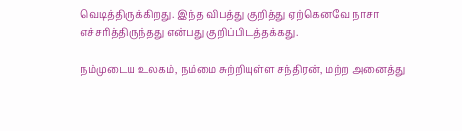வெடித்திருக்கிறது. இந்த விபத்து குறித்து ஏற்கெனவே நாசா எச்சரித்திருந்தது என்பது குறிப்பிடத்தக்கது.

நம்முடைய உலகம், நம்மை சுற்றியுள்ள சந்திரன், மற்ற அனைத்து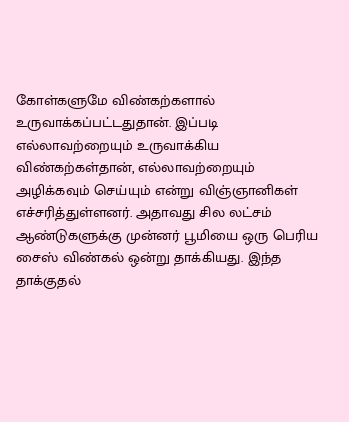கோள்களுமே விண்கற்களால் உருவாக்கப்பட்டதுதான். இப்படி எல்லாவற்றையும் உருவாக்கிய விண்கற்கள்தான், எல்லாவற்றையும் அழிக்கவும் செய்யும் என்று விஞ்ஞானிகள் எச்சரித்துள்ளனர். அதாவது சில லட்சம் ஆண்டுகளுக்கு முன்னர் பூமியை ஒரு பெரிய சைஸ் விண்கல் ஒன்று தாக்கியது. இந்த தாக்குதல்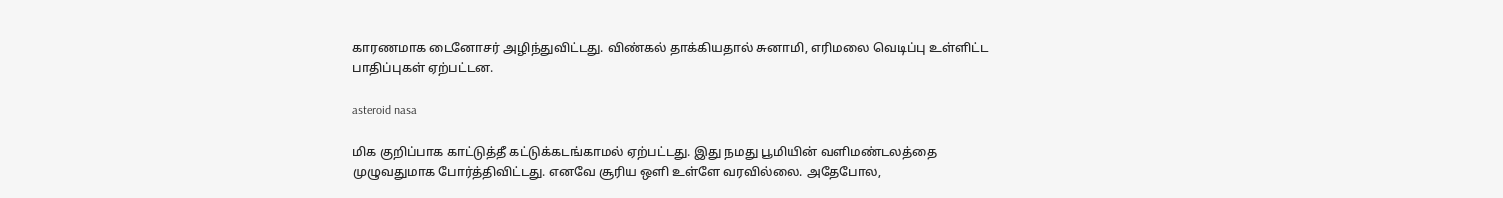காரணமாக டைனோசர் அழிந்துவிட்டது. விண்கல் தாக்கியதால் சுனாமி, எரிமலை வெடிப்பு உள்ளிட்ட பாதிப்புகள் ஏற்பட்டன.

asteroid nasa

மிக குறிப்பாக காட்டுத்தீ கட்டுக்கடங்காமல் ஏற்பட்டது. இது நமது பூமியின் வளிமண்டலத்தை முழுவதுமாக போர்த்திவிட்டது. எனவே சூரிய ஒளி உள்ளே வரவில்லை. அதேபோல,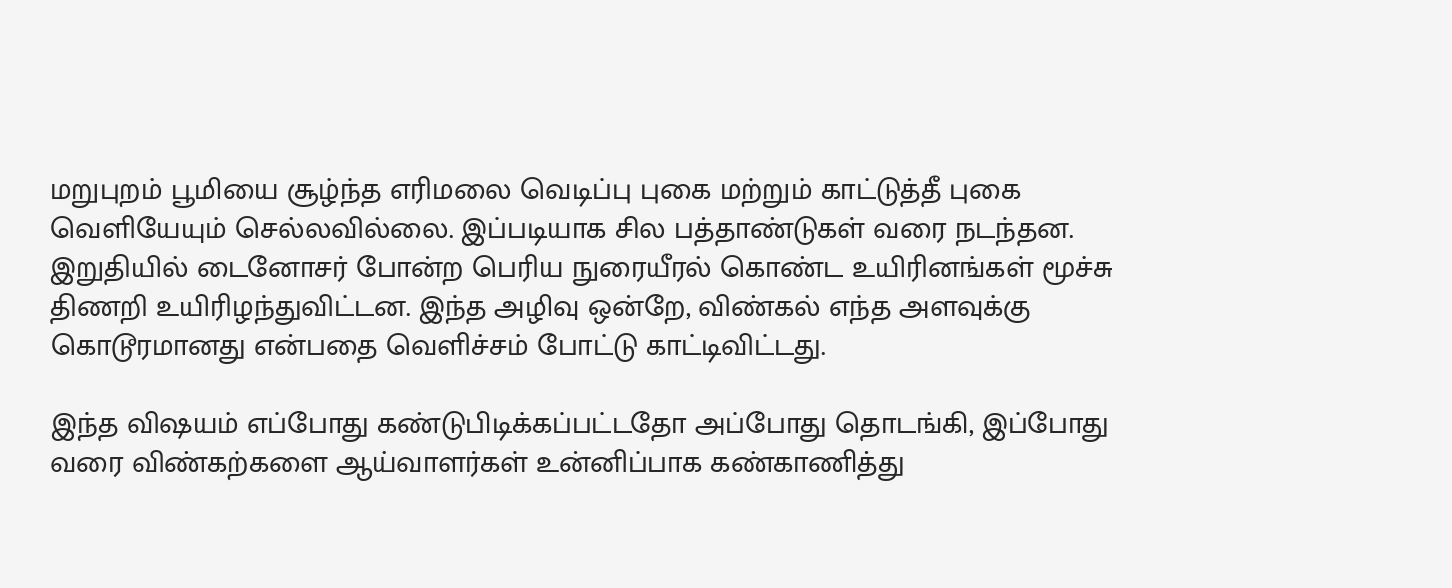மறுபுறம் பூமியை சூழ்ந்த எரிமலை வெடிப்பு புகை மற்றும் காட்டுத்தீ புகை வெளியேயும் செல்லவில்லை. இப்படியாக சில பத்தாண்டுகள் வரை நடந்தன. இறுதியில் டைனோசர் போன்ற பெரிய நுரையீரல் கொண்ட உயிரினங்கள் மூச்சு திணறி உயிரிழந்துவிட்டன. இந்த அழிவு ஒன்றே, விண்கல் எந்த அளவுக்கு கொடூரமானது என்பதை வெளிச்சம் போட்டு காட்டிவிட்டது.

இந்த விஷயம் எப்போது கண்டுபிடிக்கப்பட்டதோ அப்போது தொடங்கி, இப்போது வரை விண்கற்களை ஆய்வாளர்கள் உன்னிப்பாக கண்காணித்து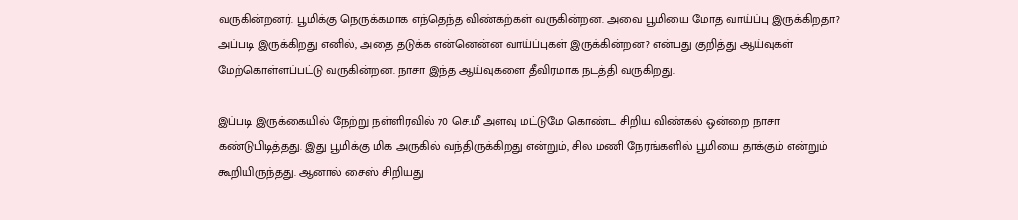வருகின்றனர். பூமிக்கு நெருக்கமாக எந்தெந்த விண்கற்கள் வருகின்றன. அவை பூமியை மோத வாய்ப்பு இருக்கிறதா? அப்படி இருக்கிறது எனில், அதை தடுக்க என்னென்ன வாய்ப்புகள் இருக்கின்றன? என்பது குறித்து ஆய்வுகள் மேற்கொள்ளப்பட்டு வருகின்றன. நாசா இந்த ஆய்வுகளை தீவிரமாக நடத்தி வருகிறது.

இப்படி இருக்கையில் நேற்று நள்ளிரவில் 70 செ.மீ அளவு மட்டுமே கொண்ட சிறிய விண்கல் ஒன்றை நாசா கண்டுபிடித்தது. இது பூமிக்கு மிக அருகில் வந்திருக்கிறது என்றும், சில மணி நேரங்களில் பூமியை தாக்கும் என்றும் கூறியிருந்தது. ஆனால் சைஸ் சிறியது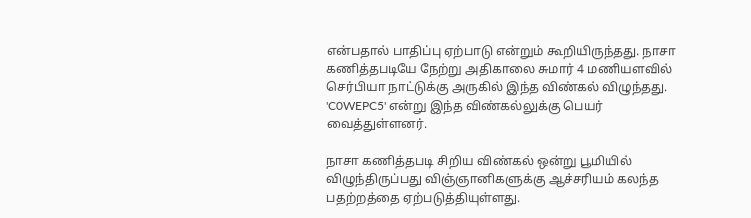என்பதால் பாதிப்பு ஏற்பாடு என்றும் கூறியிருந்தது. நாசா கணித்தபடியே நேற்று அதிகாலை சுமார் 4 மணியளவில் செர்பியா நாட்டுக்கு அருகில் இந்த விண்கல் விழுந்தது. 'C0WEPC5' என்று இந்த விண்கல்லுக்கு பெயர் வைத்துள்ளனர்.

நாசா கணித்தபடி சிறிய விண்கல் ஒன்று பூமியில் விழுந்திருப்பது விஞ்ஞானிகளுக்கு ஆச்சரியம் கலந்த பதற்றத்தை ஏற்படுத்தியுள்ளது.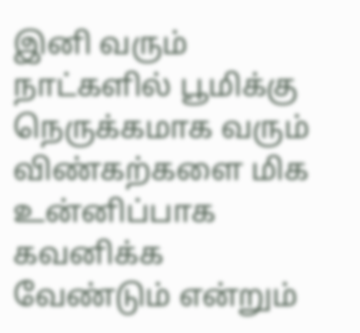இனி வரும் நாட்களில் பூமிக்கு நெருக்கமாக வரும் விண்கற்களை மிக உன்னிப்பாக கவனிக்க வேண்டும் என்றும்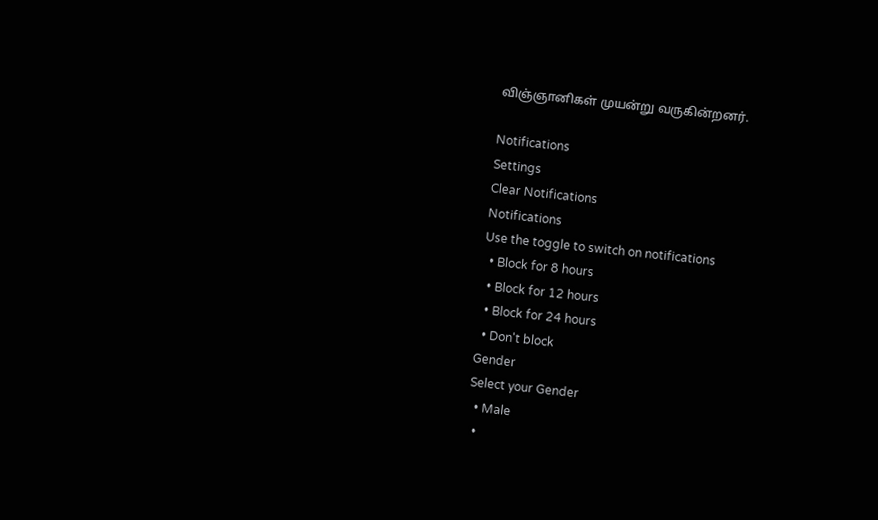விஞ்ஞானிகள் முயன்று வருகின்றனர்.

Notifications
Settings
Clear Notifications
Notifications
Use the toggle to switch on notifications
  • Block for 8 hours
  • Block for 12 hours
  • Block for 24 hours
  • Don't block
Gender
Select your Gender
  • Male
  •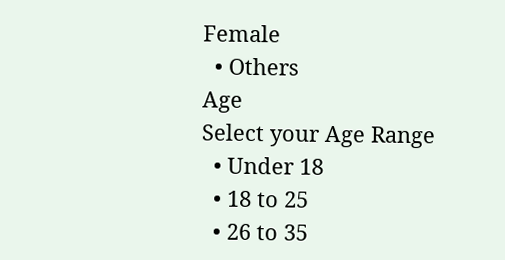Female
  • Others
Age
Select your Age Range
  • Under 18
  • 18 to 25
  • 26 to 35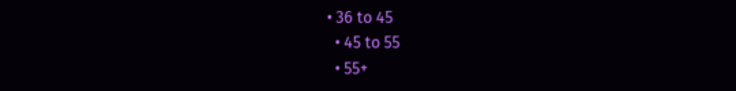• 36 to 45
  • 45 to 55
  • 55+